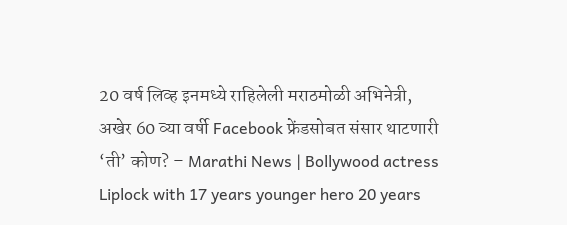20 वर्ष लिव्ह इनमध्ये राहिलेली मराठमोळी अभिनेत्री, अखेर 60 व्या वर्षी Facebook फ्रेंडसोबत संसार थाटणारी ‘ती’ कोण? – Marathi News | Bollywood actress Liplock with 17 years younger hero 20 years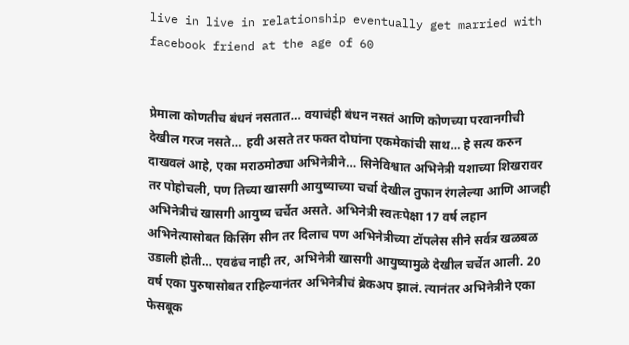live in live in relationship eventually get married with facebook friend at the age of 60


प्रेमाला कोणतीच बंधनं नसतात… वयाचंही बंधन नसतं आणि कोणच्या परवानगीची देखील गरज नसते… हवी असते तर फक्त दोघांना एकमेकांची साथ… हे सत्य करुन दाखवलं आहे, एका मराठमोठ्या अभिनेत्रीने… सिनेविश्वात अभिनेत्री यशाच्या शिखरावर तर पोहोचली, पण तिच्या खासगी आयुष्याच्या चर्चा देखील तुफान रंगलेल्या आणि आजही अभिनेत्रीचं खासगी आयुष्य चर्चेत असते. अभिनेत्री स्वतःपेक्षा 17 वर्ष लहान अभिनेत्यासोबत किसिंग सीन तर दिलाच पण अभिनेत्रीच्या टॉपलेस सीने सर्वत्र खळबळ उडाली होती… एवढंच नाही तर, अभिनेत्री खासगी आयुष्यामुळे देखील चर्चेत आली. 20 वर्ष एका पुरुषासोबत राहिल्यानंतर अभिनेत्रीचं ब्रेकअप झालं. त्यानंतर अभिनेत्रीने एका फेसबूक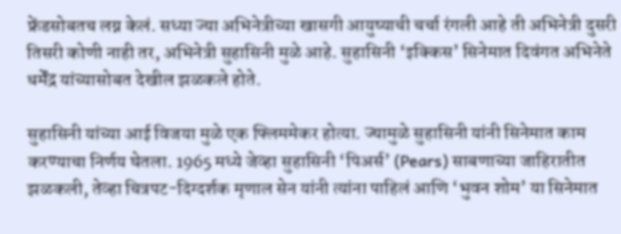फ्रेंडसोबतच लग्न केलं. सध्या ज्या अभिनेत्रीच्या खासगी आयुष्याची चर्चा रंगली आहे ती अभिनेत्री दुसरी तिसरी कोणी नाही तर, अभिनेत्री सुहासिनी मुळे आहे. सुहासिनी ‘इक्किस’ सिनेमात दिवंगत अभिनेते धर्मेंद्र यांच्यासोबत देखील झळकले होते.

सुहासिनी यांच्या आई विजया मुळे एक फ्लिममेकर होत्या. ज्यामुळे सुहासिनी यांनी सिनेमात काम करण्याचा निर्णय घेतला. 1965 मध्ये जेव्हा सुहासिनी ‘पिअर्स’ (Pears) साबणाच्या जाहिरातीत झळकली, तेव्हा चित्रपट-दिग्दर्शक मृणाल सेन यांनी त्यांना पाहिलं आणि ‘भुवन शोम’ या सिनेमात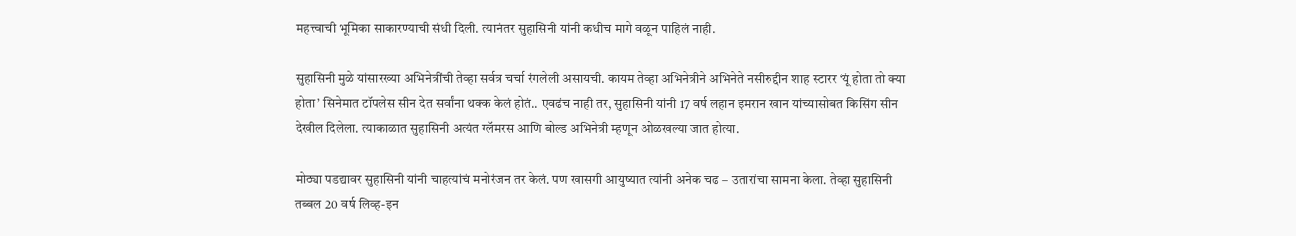महत्त्वाची भूमिका साकारण्याची संधी दिली. त्यानंतर सुहासिनी यांनी कधीच मागे वळून पाहिलं नाही.

सुहासिनी मुळे यांसारख्या अभिनेत्रींची तेव्हा सर्वत्र चर्चा रंगलेली असायची. कायम तेव्हा अभिनेत्रीने अभिनेते नसीरुद्दीन शाह स्टारर ‘यूं होता तो क्या होता’ सिनेमात टॉपलेस सीन देत सर्वांना थक्क केलं होतं.. एवढंच नाही तर, सुहासिनी यांनी 17 वर्ष लहान इमरान खान यांच्यासोबत किसिंग सीन देखील दिलेला. त्याकाळात सुहासिनी अत्यंत ग्लॅमरस आणि बोल्ड अभिनेत्री म्हणून ओळखल्या जात होत्या.

मोठ्या पडद्यावर सुहासिनी यांनी चाहत्यांचं मनोरंजन तर केलं. पण खासगी आयुष्यात त्यांनी अनेक चढ – उतारांचा सामना केला. तेव्हा सुहासिनी तब्बल 20 वर्ष लिव्ह-इन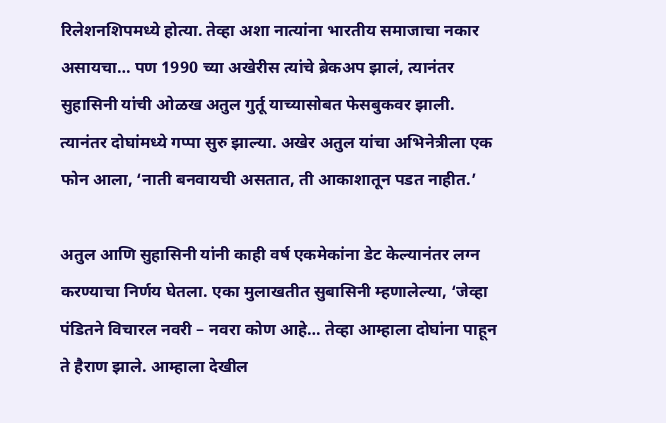रिलेशनशिपमध्ये होत्या. तेव्हा अशा नात्यांना भारतीय समाजाचा नकार असायचा… पण 1990 च्या अखेरीस त्यांचे ब्रेकअप झालं, त्यानंतर सुहासिनी यांची ओळख अतुल गुर्तू याच्यासोबत फेसबुकवर झाली. त्यानंतर दोघांमध्ये गप्पा सुरु झाल्या. अखेर अतुल यांचा अभिनेत्रीला एक फोन आला, ‘नाती बनवायची असतात, ती आकाशातून पडत नाहीत.’

अतुल आणि सुहासिनी यांनी काही वर्ष एकमेकांना डेट केल्यानंतर लग्न करण्याचा निर्णय घेतला. एका मुलाखतीत सुबासिनी म्हणालेल्या, ‘जेव्हा पंडितने विचारल नवरी – नवरा कोण आहे… तेव्हा आम्हाला दोघांना पाहून ते हैराण झाले. आम्हाला देखील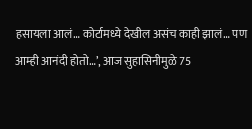हसायला आलं… कोर्टामध्ये देखील असंच काही झालं… पण आम्ही आनंदी होतो…’, आज सुहासिनीमुळे 75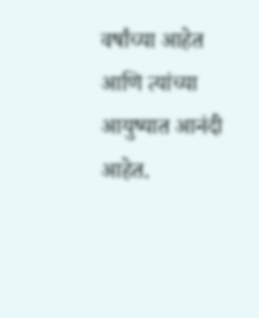वर्षांच्या आहेत आणि त्यांच्या आयुष्यात आनंदी आहेत.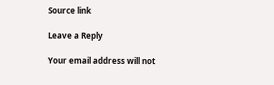Source link

Leave a Reply

Your email address will not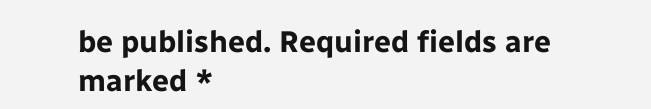be published. Required fields are marked *